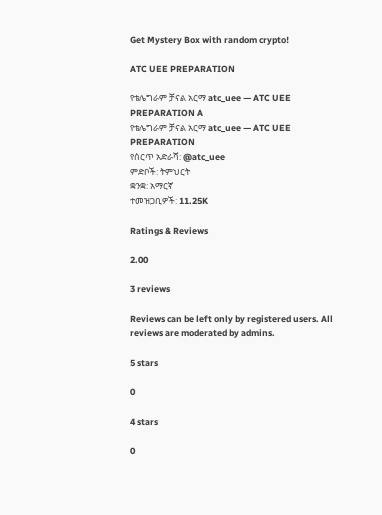Get Mystery Box with random crypto!

ATC UEE PREPARATION

የቴሌግራም ቻናል አርማ atc_uee — ATC UEE PREPARATION A
የቴሌግራም ቻናል አርማ atc_uee — ATC UEE PREPARATION
የሰርጥ አድራሻ: @atc_uee
ምድቦች: ትምህርት
ቋንቋ: አማርኛ
ተመዝጋቢዎች: 11.25K

Ratings & Reviews

2.00

3 reviews

Reviews can be left only by registered users. All reviews are moderated by admins.

5 stars

0

4 stars

0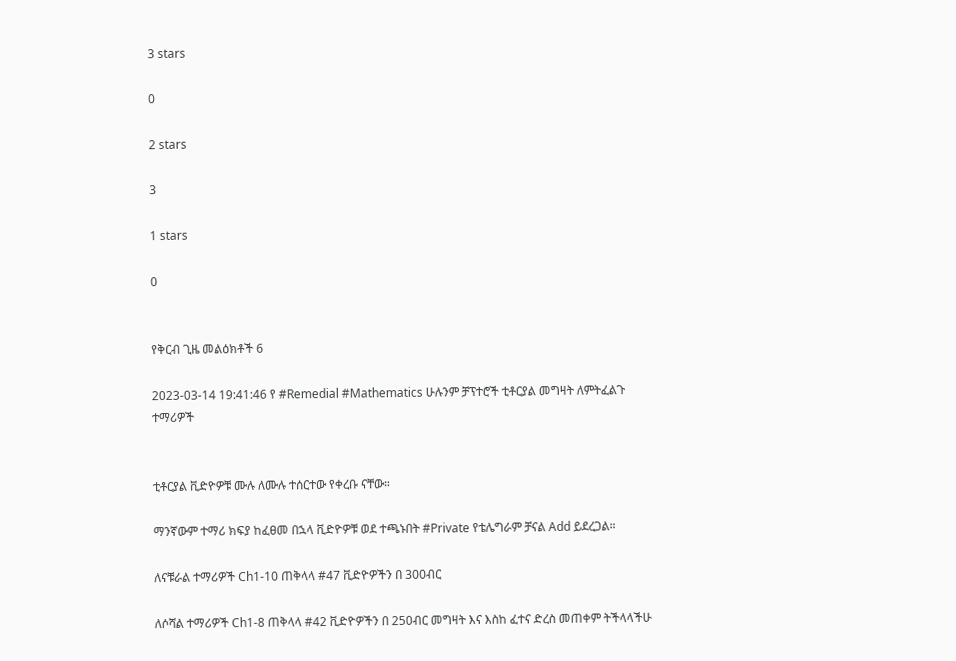3 stars

0

2 stars

3

1 stars

0


የቅርብ ጊዜ መልዕክቶች 6

2023-03-14 19:41:46 የ #Remedial #Mathematics ሁሉንም ቻፕተሮች ቲቶርያል መግዛት ለምትፈልጉ ተማሪዎች


ቲቶርያል ቪድዮዎቹ ሙሉ ለሙሉ ተሰርተው የቀረቡ ናቸው።

ማንኛውም ተማሪ ክፍያ ከፈፀመ በኋላ ቪድዮዎቹ ወደ ተጫኑበት #Private የቴሌግራም ቻናል Add ይደረጋል።

ለናቹራል ተማሪዎች Ch1-10 ጠቅላላ #47 ቪድዮዎችን በ 300ብር

ለሶሻል ተማሪዎች Ch1-8 ጠቅላላ #42 ቪድዮዎችን በ 250ብር መግዛት እና እስከ ፈተና ድረስ መጠቀም ትችላላችሁ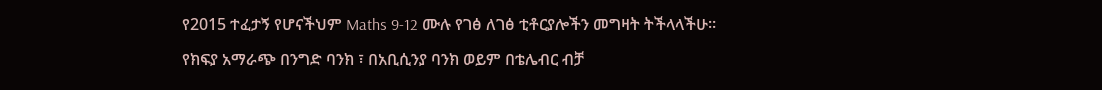የ2015 ተፈታኝ የሆናችህም Maths 9-12 ሙሉ የገፅ ለገፅ ቲቶርያሎችን መግዛት ትችላላችሁ።

የክፍያ አማራጭ በንግድ ባንክ ፣ በአቢሲንያ ባንክ ወይም በቴሌብር ብቻ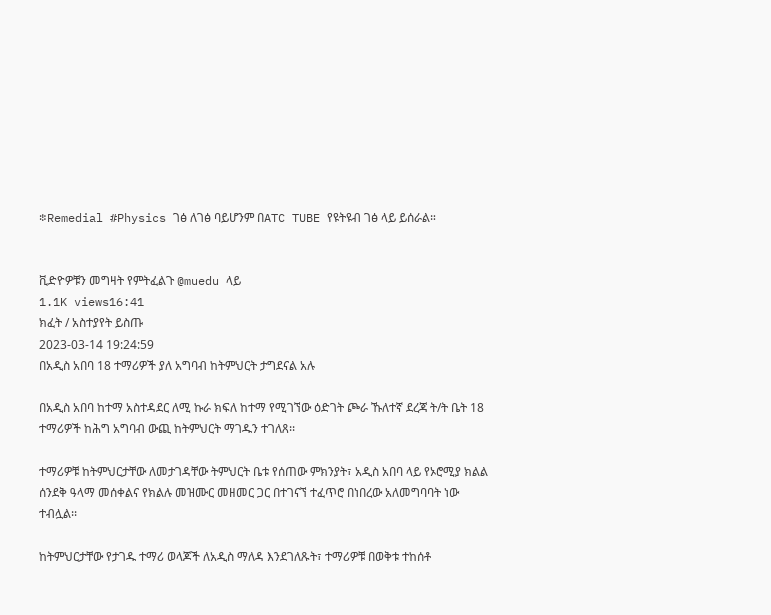፨Remedial #Physics ገፅ ለገፅ ባይሆንም በATC TUBE የዩትዩብ ገፅ ላይ ይሰራል።


ቪድዮዎቹን መግዛት የምትፈልጉ @muedu ላይ
1.1K views16:41
ክፈት / አስተያየት ይስጡ
2023-03-14 19:24:59
በአዲስ አበባ 18 ተማሪዎች ያለ አግባብ ከትምህርት ታግደናል አሉ

በአዲስ አበባ ከተማ አስተዳደር ለሚ ኩራ ክፍለ ከተማ የሚገኘው ዕድገት ጮራ ኹለተኛ ደረጃ ት/ት ቤት 18 ተማሪዎች ከሕግ አግባብ ውጪ ከትምህርት ማገዱን ተገለጸ፡፡

ተማሪዎቹ ከትምህርታቸው ለመታገዳቸው ትምህርት ቤቱ የሰጠው ምክንያት፣ አዲስ አበባ ላይ የኦሮሚያ ክልል ሰንደቅ ዓላማ መሰቀልና የክልሉ መዝሙር መዘመር ጋር በተገናኘ ተፈጥሮ በነበረው አለመግባባት ነው ተብሏል፡፡

ከትምህርታቸው የታገዱ ተማሪ ወላጆች ለአዲስ ማለዳ እንደገለጹት፣ ተማሪዎቹ በወቅቱ ተከሰቶ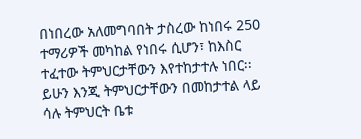በነበረው አለመግባበት ታስረው ከነበሩ 250 ተማሪዎች መካከል የነበሩ ሲሆን፣ ከእስር ተፈተው ትምህርታቸውን እየተከታተሉ ነበር፡፡ ይሁን እንጂ ትምህርታቸውን በመከታተል ላይ ሳሉ ትምህርት ቤቱ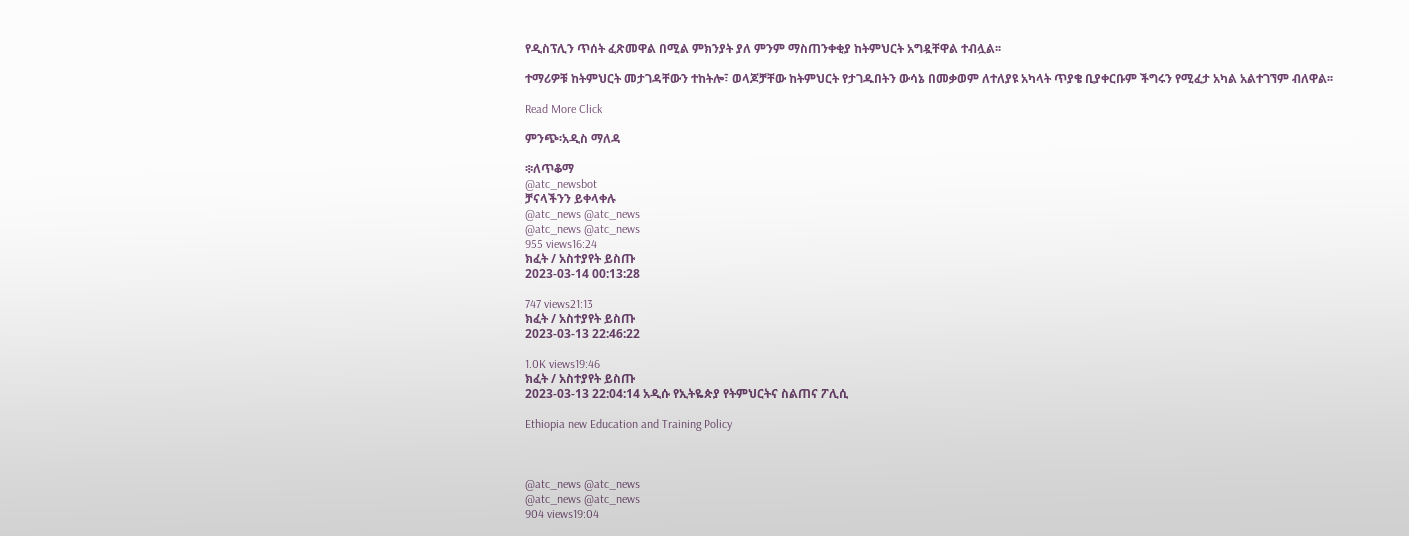የዲስፕሊን ጥሰት ፈጽመዋል በሚል ምክንያት ያለ ምንም ማስጠንቀቂያ ከትምህርት አግዷቸዋል ተብሏል፡፡

ተማሪዎቹ ከትምህርት መታገዳቸውን ተከትሎ፣ ወላጆቻቸው ከትምህርት የታገዱበትን ውሳኔ በመቃወም ለተለያዩ አካላት ጥያቄ ቢያቀርቡም ችግሩን የሚፈታ አካል አልተገኘም ብለዋል፡፡

Read More Click

ምንጭ፡አዲስ ማለዳ

፨ለጥቆማ
@atc_newsbot
ቻናላችንን ይቀላቀሉ
@atc_news @atc_news
@atc_news @atc_news
955 views16:24
ክፈት / አስተያየት ይስጡ
2023-03-14 00:13:28

747 views21:13
ክፈት / አስተያየት ይስጡ
2023-03-13 22:46:22

1.0K views19:46
ክፈት / አስተያየት ይስጡ
2023-03-13 22:04:14 አዲሱ የኢትዬጵያ የትምህርትና ስልጠና ፖሊሲ

Ethiopia new Education and Training Policy



@atc_news @atc_news
@atc_news @atc_news
904 views19:04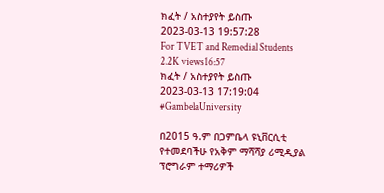ክፈት / አስተያየት ይስጡ
2023-03-13 19:57:28
For TVET and Remedial Students
2.2K views16:57
ክፈት / አስተያየት ይስጡ
2023-03-13 17:19:04
#GambelaUniversity

በ2015 ዓ.ም በጋምቤላ ዩኒቨርሲቲ የተመደባችሁ የአቅም ማሻሻያ ሪሚዲያል ፕሮግራም ተማሪዎች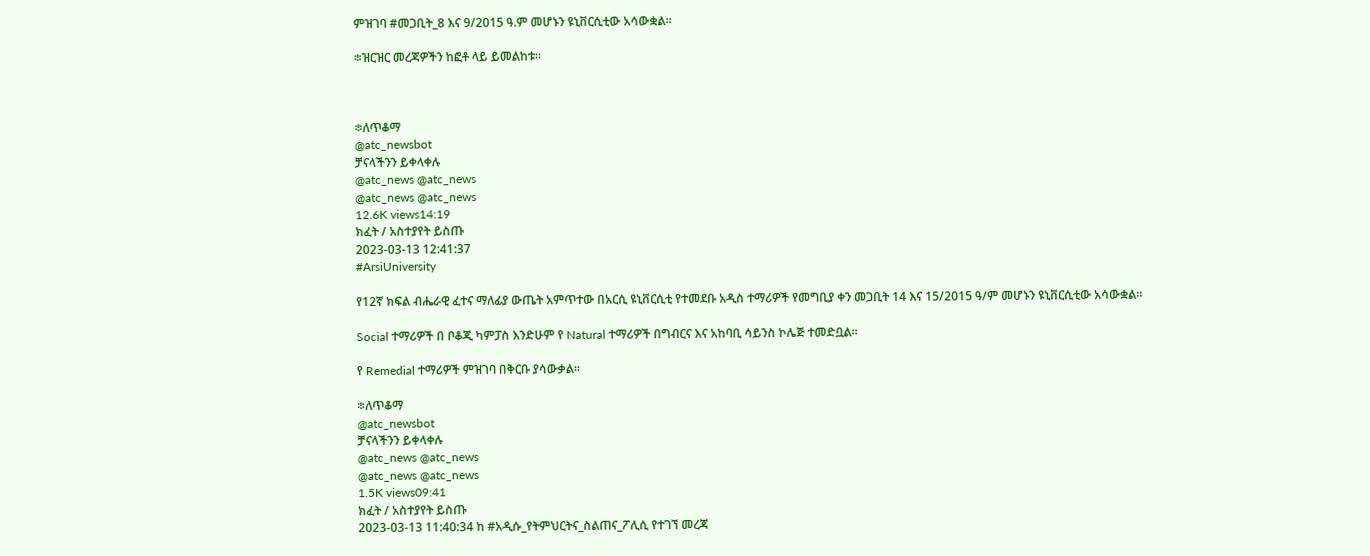ምዝገባ #መጋቢት_8 እና 9/2015 ዓ.ም መሆኑን ዩኒቨርሲቲው አሳውቋል።

፨ዝርዝር መረጃዎችን ከፎቶ ላይ ይመልከቱ።



፨ለጥቆማ
@atc_newsbot
ቻናላችንን ይቀላቀሉ
@atc_news @atc_news
@atc_news @atc_news
12.6K views14:19
ክፈት / አስተያየት ይስጡ
2023-03-13 12:41:37
#ArsiUniversity

የ12ኛ ክፍል ብሔራዊ ፈተና ማለፊያ ውጤት አምጥተው በአርሲ ዩኒቨርሲቲ የተመደቡ አዲስ ተማሪዎች የመግቢያ ቀን መጋቢት 14 እና 15/2015 ዓ/ም መሆኑን ዩኒቨርሲቲው አሳውቋል።

Social ተማሪዎች በ ቦቆጂ ካምፓስ እንድሁም የ Natural ተማሪዎች በግብርና እና አከባቢ ሳይንስ ኮሌጅ ተመድቧል።

የ Remedial ተማሪዎች ምዝገባ በቅርቡ ያሳውቃል።

፨ለጥቆማ
@atc_newsbot
ቻናላችንን ይቀላቀሉ
@atc_news @atc_news
@atc_news @atc_news
1.5K views09:41
ክፈት / አስተያየት ይስጡ
2023-03-13 11:40:34 ከ #አዲሱ_የትምህርትና_ስልጠና_ፖሊሲ የተገኘ መረጃ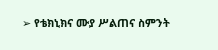➢ የቴክኒክና ሙያ ሥልጠና ስምንት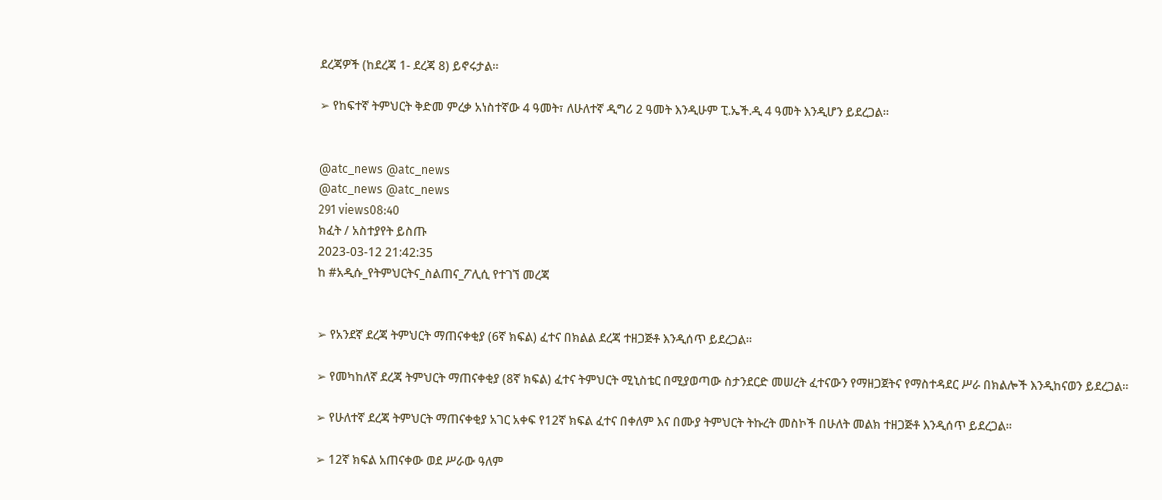ደረጃዎች (ከደረጃ 1- ደረጃ 8) ይኖሩታል።

➢ የከፍተኛ ትምህርት ቅድመ ምረቃ አነስተኛው 4 ዓመት፣ ለሁለተኛ ዲግሪ 2 ዓመት እንዲሁም ፒ.ኤች.ዲ 4 ዓመት እንዲሆን ይደረጋል።


@atc_news @atc_news
@atc_news @atc_news
291 views08:40
ክፈት / አስተያየት ይስጡ
2023-03-12 21:42:35
ከ #አዲሱ_የትምህርትና_ስልጠና_ፖሊሲ የተገኘ መረጃ


➢ የአንደኛ ደረጃ ትምህርት ማጠናቀቂያ (6ኛ ክፍል) ፈተና በክልል ደረጃ ተዘጋጅቶ እንዲሰጥ ይደረጋል።

➢ የመካከለኛ ደረጃ ትምህርት ማጠናቀቂያ (8ኛ ክፍል) ፈተና ትምህርት ሚኒስቴር በሚያወጣው ስታንደርድ መሠረት ፈተናውን የማዘጋጀትና የማስተዳደር ሥራ በክልሎች እንዲከናወን ይደረጋል።

➢ የሁለተኛ ደረጃ ትምህርት ማጠናቀቂያ አገር አቀፍ የ12ኛ ክፍል ፈተና በቀለም እና በሙያ ትምህርት ትኩረት መስኮች በሁለት መልክ ተዘጋጅቶ እንዲሰጥ ይደረጋል።

➢ 12ኛ ክፍል አጠናቀው ወደ ሥራው ዓለም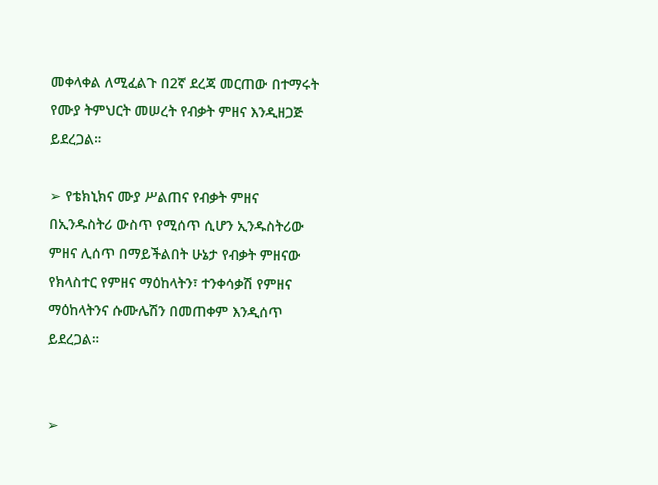መቀላቀል ለሚፈልጉ በ2ኛ ደረጃ መርጠው በተማሩት የሙያ ትምህርት መሠረት የብቃት ምዘና እንዲዘጋጅ ይደረጋል።

➢ የቴክኒክና ሙያ ሥልጠና የብቃት ምዘና በኢንዱስትሪ ውስጥ የሚሰጥ ሲሆን ኢንዱስትሪው ምዘና ሊሰጥ በማይችልበት ሁኔታ የብቃት ምዘናው የክላስተር የምዘና ማዕከላትን፣ ተንቀሳቃሽ የምዘና ማዕከላትንና ሱሙሌሽን በመጠቀም እንዲሰጥ ይደረጋል።


➢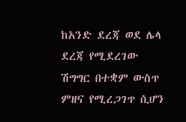ከአንድ ደረጃ ወደ ሌላ ደረጃ የሚደረገው ሽግግር በተቋም ውስጥ ምዘና የሚረጋገጥ ሲሆን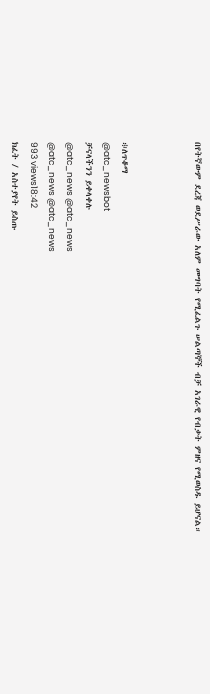በየትኛውም ደረጃ ወደሥራው አለም መግባት የሚፈልጉ ሠልጣኞች ብቻ አገራዊ የብቃት ምዘና የሚወስዱ ይሆናል።



፨ለጥቆማ
@atc_newsbot
ቻናላችንን ይቀላቀሉ
@atc_news @atc_news
@atc_news @atc_news
993 views18:42
ክፈት / አስተያየት ይስጡ